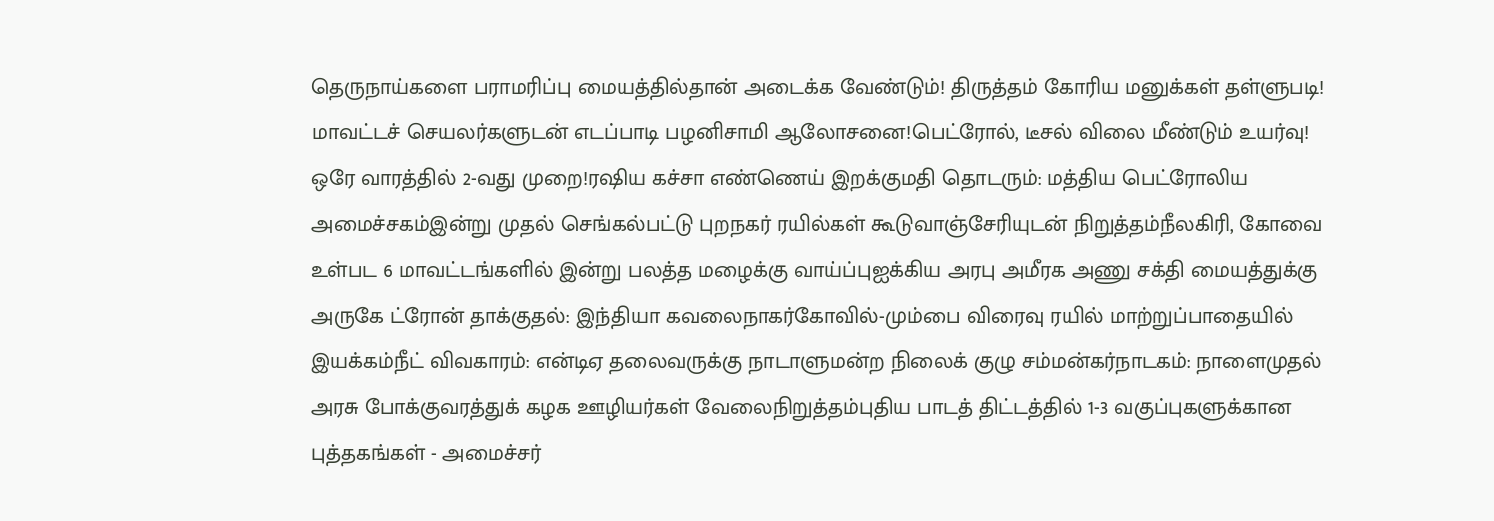தெருநாய்களை பராமரிப்பு மையத்தில்தான் அடைக்க வேண்டும்! திருத்தம் கோரிய மனுக்கள் தள்ளுபடி! மாவட்டச் செயலர்களுடன் எடப்பாடி பழனிசாமி ஆலோசனை!பெட்ரோல், டீசல் விலை மீண்டும் உயர்வு! ஒரே வாரத்தில் 2-வது முறை!ரஷிய கச்சா எண்ணெய் இறக்குமதி தொடரும்: மத்திய பெட்ரோலிய அமைச்சகம்இன்று முதல் செங்கல்பட்டு புறநகர் ரயில்கள் கூடுவாஞ்சேரியுடன் நிறுத்தம்நீலகிரி, கோவை உள்பட 6 மாவட்டங்களில் இன்று பலத்த மழைக்கு வாய்ப்புஐக்கிய அரபு அமீரக அணு சக்தி மையத்துக்கு அருகே ட்ரோன் தாக்குதல்: இந்தியா கவலைநாகர்கோவில்-மும்பை விரைவு ரயில் மாற்றுப்பாதையில் இயக்கம்நீட் விவகாரம்: என்டிஏ தலைவருக்கு நாடாளுமன்ற நிலைக் குழு சம்மன்கர்நாடகம்: நாளைமுதல் அரசு போக்குவரத்துக் கழக ஊழியர்கள் வேலைநிறுத்தம்புதிய பாடத் திட்டத்தில் 1-3 வகுப்புகளுக்கான புத்தகங்கள் - அமைச்சர்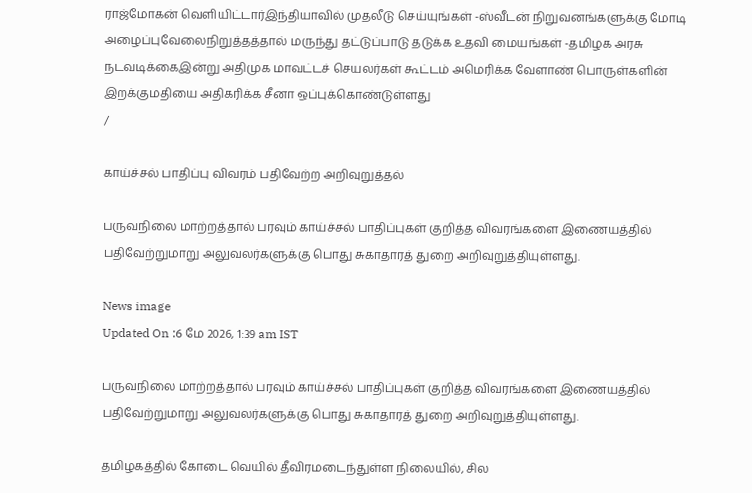ராஜ்மோகன் வெளியிட்டார்இந்தியாவில் முதலீடு செய்யுங்கள் -ஸ்வீடன் நிறுவனங்களுக்கு மோடி அழைப்புவேலைநிறுத்தத்தால் மருந்து தட்டுப்பாடு தடுக்க உதவி மையங்கள் -தமிழக அரசு நடவடிக்கைஇன்று அதிமுக மாவட்டச் செயலர்கள் கூட்டம் அமெரிக்க வேளாண் பொருள்களின் இறக்குமதியை அதிகரிக்க சீனா ஒப்புக்கொண்டுள்ளது
/

காய்ச்சல் பாதிப்பு விவரம் பதிவேற்ற அறிவுறுத்தல்

பருவநிலை மாற்றத்தால் பரவும் காய்ச்சல் பாதிப்புகள் குறித்த விவரங்களை இணையத்தில் பதிவேற்றுமாறு அலுவலர்களுக்கு பொது சுகாதாரத் துறை அறிவுறுத்தியுள்ளது.

News image
Updated On :6 மே 2026, 1:39 am IST

பருவநிலை மாற்றத்தால் பரவும் காய்ச்சல் பாதிப்புகள் குறித்த விவரங்களை இணையத்தில் பதிவேற்றுமாறு அலுவலர்களுக்கு பொது சுகாதாரத் துறை அறிவுறுத்தியுள்ளது.

தமிழகத்தில் கோடை வெயில் தீவிரமடைந்துள்ள நிலையில், சில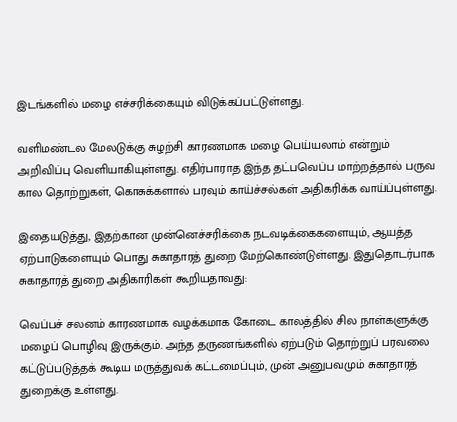இடங்களில் மழை எச்சரிக்கையும் விடுக்கப்பட்டுள்ளது.

வளிமண்டல மேலடுக்கு சுழற்சி காரணமாக மழை பெய்யலாம் என்றும் அறிவிப்பு வெளியாகியுள்ளது. எதிர்பாராத இந்த தட்பவெப்ப மாற்றத்தால் பருவ கால தொற்றுகள், கொசுக்களால் பரவும் காய்ச்சல்கள் அதிகரிக்க வாய்ப்புள்ளது.

இதையடுத்து, இதற்கான முன்னெச்சரிக்கை நடவடிக்கைகளையும், ஆயத்த ஏற்பாடுகளையும் பொது சுகாதாரத் துறை மேற்கொண்டுள்ளது. இதுதொடர்பாக சுகாதாரத் துறை அதிகாரிகள் கூறியதாவது:

வெப்பச் சலனம் காரணமாக வழக்கமாக கோடை காலத்தில் சில நாள்களுக்கு மழைப் பொழிவு இருக்கும். அந்த தருணங்களில் ஏற்படும் தொற்றுப் பரவலை கட்டுப்படுத்தக் கூடிய மருத்துவக் கட்டமைப்பும், முன் அனுபவமும் சுகாதாரத் துறைக்கு உள்ளது.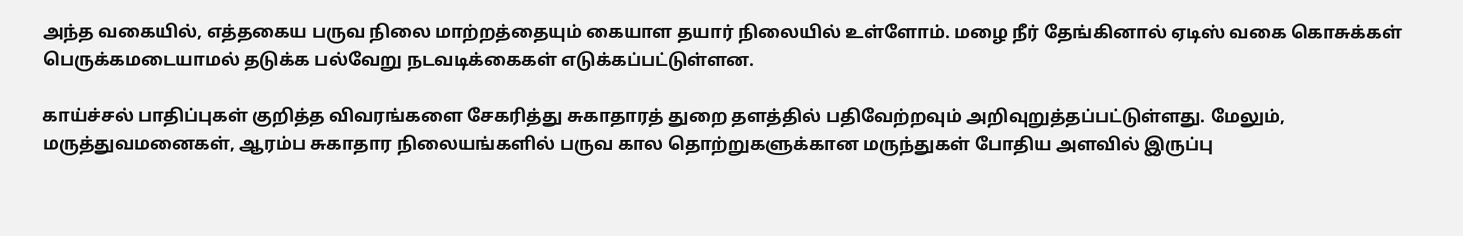அந்த வகையில், எத்தகைய பருவ நிலை மாற்றத்தையும் கையாள தயார் நிலையில் உள்ளோம். மழை நீர் தேங்கினால் ஏடிஸ் வகை கொசுக்கள் பெருக்கமடையாமல் தடுக்க பல்வேறு நடவடிக்கைகள் எடுக்கப்பட்டுள்ளன.

காய்ச்சல் பாதிப்புகள் குறித்த விவரங்களை சேகரித்து சுகாதாரத் துறை தளத்தில் பதிவேற்றவும் அறிவுறுத்தப்பட்டுள்ளது. மேலும், மருத்துவமனைகள், ஆரம்ப சுகாதார நிலையங்களில் பருவ கால தொற்றுகளுக்கான மருந்துகள் போதிய அளவில் இருப்பு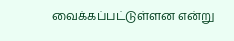வைக்கப்பட்டுள்ளன என்று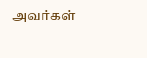அவர்கள்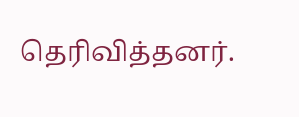தெரிவித்தனர்.